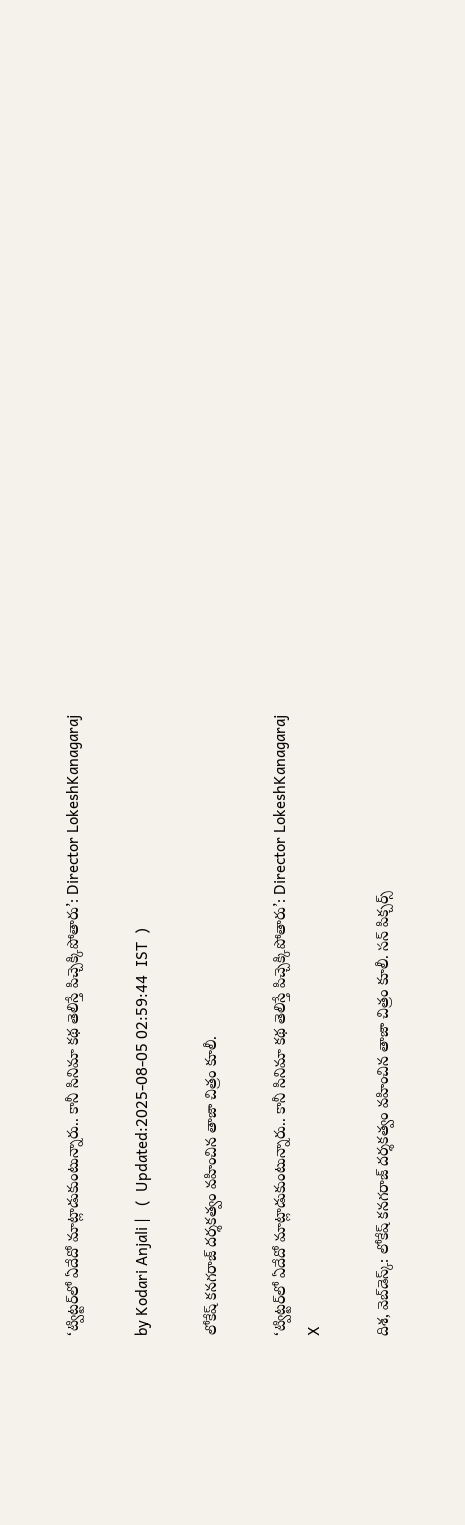‘ట్విట్టర్‌లో ఏదేదో మాట్లాడుకుంటున్నారు.. కానీ సినిమా కథ తెలిస్తే పిచ్చెక్కిపోతారు’: Director LokeshKanagaraj

by Kodari Anjali |   (  Updated:2025-08-05 02:59:44  IST  )

లోకేష్ కనగరాజ్ దర్శకత్వం వహించిన తాజా చిత్రం కూలీ.

‘ట్విట్టర్‌లో ఏదేదో మాట్లాడుకుంటున్నారు.. కానీ సినిమా కథ తెలిస్తే పిచ్చెక్కిపోతారు’: Director LokeshKanagaraj
X

దిశ, వెబ్‌డెస్క్: లోకేష్ కనగరాజ్ దర్శకత్వం వహించిన తాజా చిత్రం కూలీ. సన్ పిక్చర్స్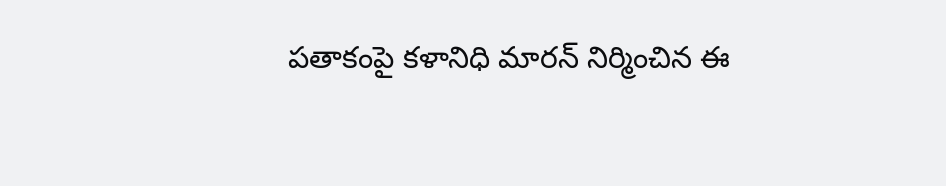పతాకంపై కళానిధి మారన్ నిర్మించిన ఈ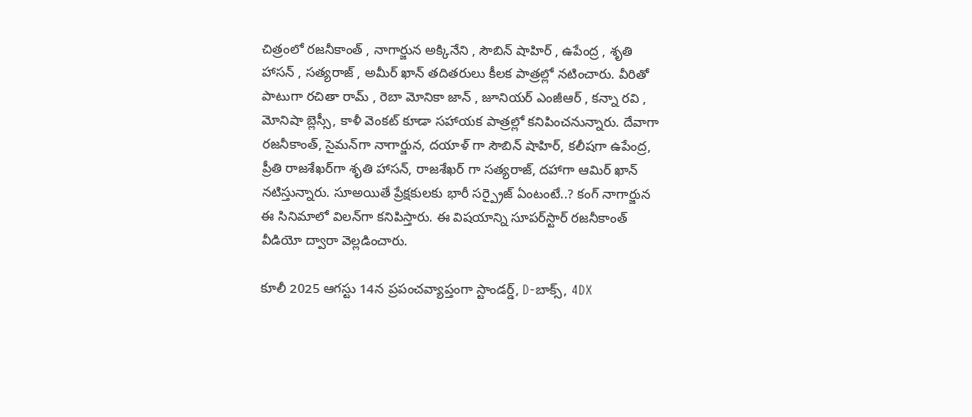చిత్రంలో రజనీకాంత్ , నాగార్జున అక్కినేని , సౌబిన్ షాహిర్ , ఉపేంద్ర , శృతి హాసన్ , సత్యరాజ్ , అమీర్ ఖాన్ తదితరులు కీలక పాత్రల్లో నటించారు. వీరితో పాటుగా రచితా రామ్ , రెబా మోనికా జాన్ , జూనియర్ ఎంజీఆర్ , కన్నా రవి , మోనిషా బ్లెస్సీ, కాళీ వెంకట్ కూడా సహాయక పాత్రల్లో కనిపించనున్నారు. దేవాగా రజనీకాంత్, సైమన్‌గా నాగార్జున, దయాళ్ గా సౌబిన్ షాహిర్, కలీషగా ఉపేంద్ర, ప్రీతి రాజశేఖర్‌గా శృతి హాసన్, రాజశేఖర్ గా సత్యరాజ్, దహాగా ఆమిర్ ఖాన్ నటిస్తున్నారు. సూఅయితే ప్రేక్షకులకు భారీ సర్ప్రైజ్ ఏంటంటే..? కంగ్ నాగార్జున ఈ సినిమాలో విలన్‌గా కనిపిస్తారు. ఈ విషయాన్ని సూపర్‌స్టార్ రజనీకాంత్ వీడియో ద్వారా వెల్లడించారు.

కూలీ 2025 ఆగస్టు 14న ప్రపంచవ్యాప్తంగా స్టాండర్డ్, D-బాక్స్, 4DX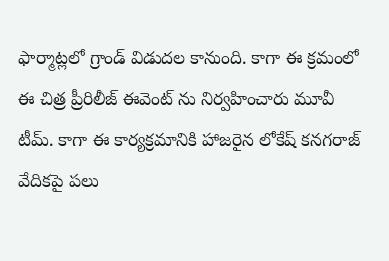ఫార్మాట్లలో గ్రాండ్ విడుదల కానుంది. కాగా ఈ క్రమంలో ఈ చిత్ర ప్రీరిలీజ్ ఈవెంట్ ను నిర్వహించారు మూవీ టీమ్. కాగా ఈ కార్యక్రమానికి హాజరైన లోకేష్ కనగరాజ్ వేదికపై పలు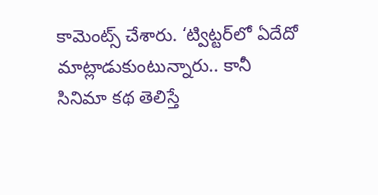కామెంట్స్ చేశారు. ‘ట్విట్టర్‌లో ఏదేదో మాట్లాడుకుంటున్నారు.. కానీ సినిమా కథ తెలిస్తే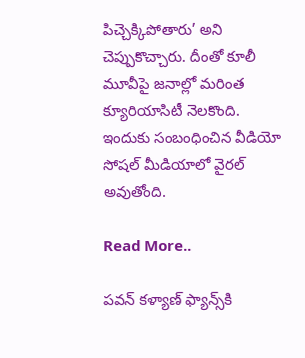పిచ్చెక్కిపోతారు’ అని చెప్పుకొచ్చారు. దీంతో కూలీ మూవీపై జనాల్లో మరింత క్యూరియాసిటీ నెలకొంది. ఇందుకు సంబంధించిన వీడియో సోషల్ మీడియాలో వైరల్ అవుతోంది.

Read More..

పవన్ కళ్యాణ్‌ ఫ్యాన్స్‌కి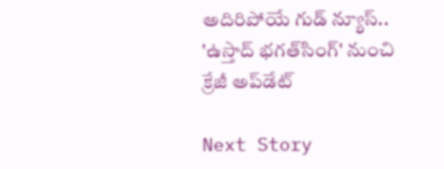అదిరిపోయే గుడ్ న్యూస్.. 'ఉస్తాద్‌ భగత్‌సింగ్‌' నుంచి క్రేజీ అప్‌డేట్‌

Next Story